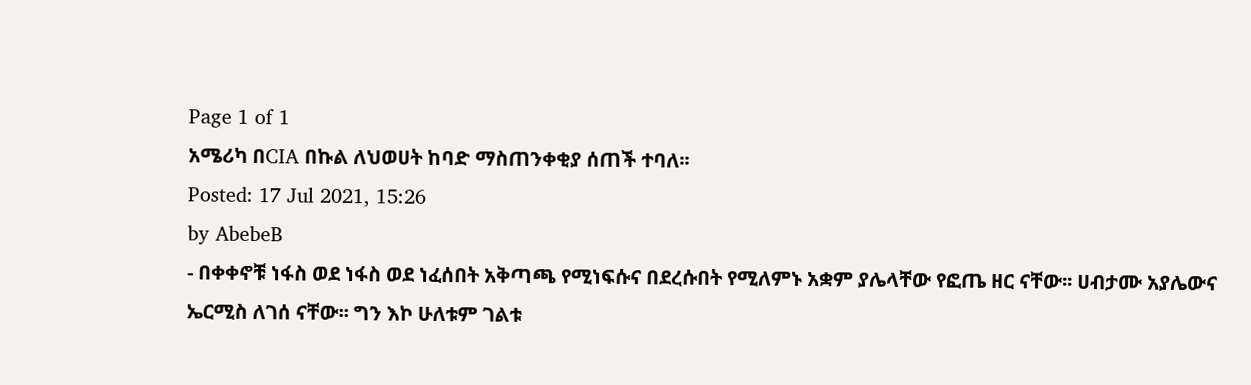Page 1 of 1
አሜሪካ በCIA በኩል ለህወሀት ከባድ ማስጠንቀቂያ ሰጠች ተባለ፡፡
Posted: 17 Jul 2021, 15:26
by AbebeB
- በቀቀኖቹ ነፋስ ወደ ነፋስ ወደ ነፈሰበት አቅጣጫ የሚነፍሱና በደረሱበት የሚለምኑ አቋም ያሌላቸው የፎጤ ዘር ናቸው፡፡ ሀብታሙ አያሌውና ኤርሚስ ለገሰ ናቸው፡፡ ግን እኮ ሁለቱም ገልቱ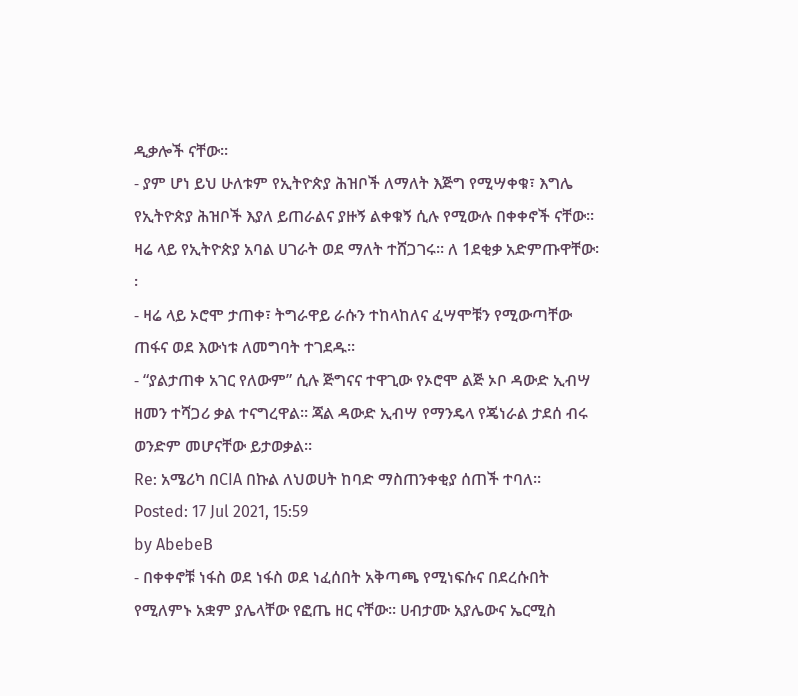ዲቃሎች ናቸው፡፡
- ያም ሆነ ይህ ሁለቱም የኢትዮጵያ ሕዝቦች ለማለት እጅግ የሚሣቀቁ፣ እግሌ የኢትዮጵያ ሕዝቦች እያለ ይጠራልና ያዙኝ ልቀቁኝ ሲሉ የሚውሉ በቀቀኖች ናቸው፡፡ ዛሬ ላይ የኢትዮጵያ አባል ሀገራት ወደ ማለት ተሸጋገሩ፡፡ ለ 1ደቂቃ አድምጡዋቸው፡፡
- ዛሬ ላይ ኦሮሞ ታጠቀ፣ ትግራዋይ ራሱን ተከላከለና ፈሣሞቹን የሚውጣቸው ጠፋና ወደ እውነቱ ለመግባት ተገደዱ፡፡
- “ያልታጠቀ አገር የለውም” ሲሉ ጅግናና ተዋጊው የኦሮሞ ልጅ ኦቦ ዳውድ ኢብሣ ዘመን ተሻጋሪ ቃል ተናግረዋል፡፡ ጃል ዳውድ ኢብሣ የማንዴላ የጄነራል ታደሰ ብሩ ወንድም መሆናቸው ይታወቃል፡፡
Re: አሜሪካ በCIA በኩል ለህወሀት ከባድ ማስጠንቀቂያ ሰጠች ተባለ፡፡
Posted: 17 Jul 2021, 15:59
by AbebeB
- በቀቀኖቹ ነፋስ ወደ ነፋስ ወደ ነፈሰበት አቅጣጫ የሚነፍሱና በደረሱበት የሚለምኑ አቋም ያሌላቸው የፎጤ ዘር ናቸው፡፡ ሀብታሙ አያሌውና ኤርሚስ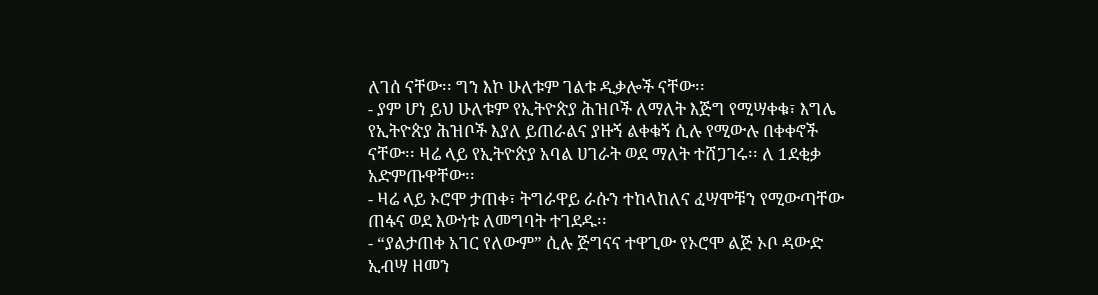ለገሰ ናቸው፡፡ ግን እኮ ሁለቱም ገልቱ ዲቃሎች ናቸው፡፡
- ያም ሆነ ይህ ሁለቱም የኢትዮጵያ ሕዝቦች ለማለት እጅግ የሚሣቀቁ፣ እግሌ የኢትዮጵያ ሕዝቦች እያለ ይጠራልና ያዙኝ ልቀቁኝ ሲሉ የሚውሉ በቀቀኖች ናቸው፡፡ ዛሬ ላይ የኢትዮጵያ አባል ሀገራት ወደ ማለት ተሸጋገሩ፡፡ ለ 1ደቂቃ አድምጡዋቸው፡፡
- ዛሬ ላይ ኦሮሞ ታጠቀ፣ ትግራዋይ ራሱን ተከላከለና ፈሣሞቹን የሚውጣቸው ጠፋና ወደ እውነቱ ለመግባት ተገደዱ፡፡
- “ያልታጠቀ አገር የለውም” ሲሉ ጅግናና ተዋጊው የኦሮሞ ልጅ ኦቦ ዳውድ ኢብሣ ዘመን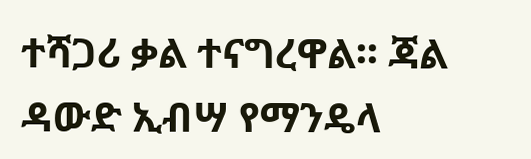ተሻጋሪ ቃል ተናግረዋል፡፡ ጃል ዳውድ ኢብሣ የማንዴላ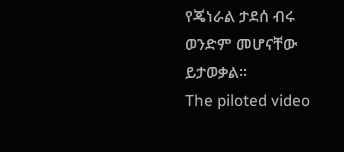የጄነራል ታደሰ ብሩ ወንድም መሆናቸው ይታወቃል፡፡
The piloted video